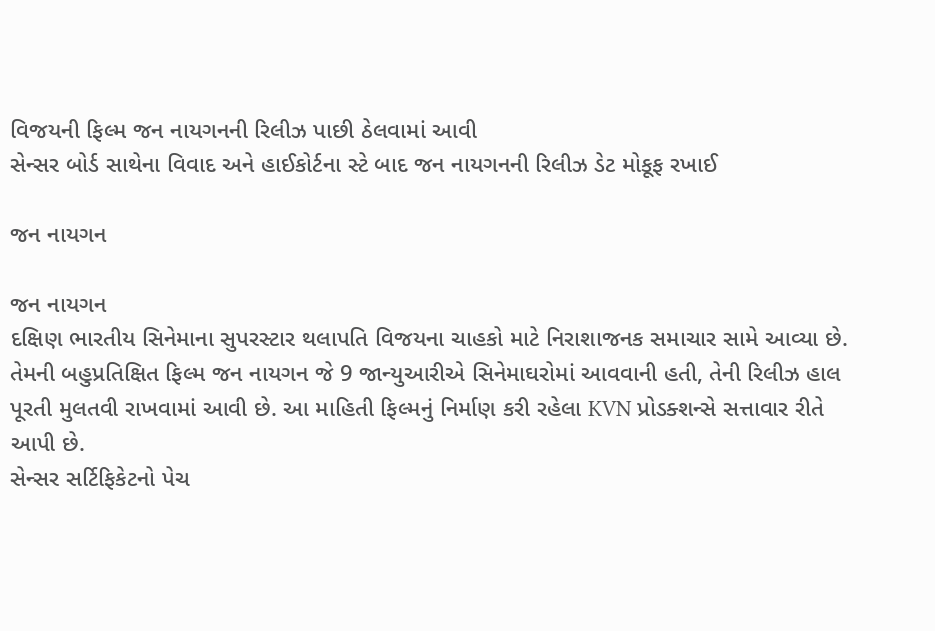વિજયની ફિલ્મ જન નાયગનની રિલીઝ પાછી ઠેલવામાં આવી
સેન્સર બોર્ડ સાથેના વિવાદ અને હાઈકોર્ટના સ્ટે બાદ જન નાયગનની રિલીઝ ડેટ મોકૂફ રખાઈ

જન નાયગન

જન નાયગન
દક્ષિણ ભારતીય સિનેમાના સુપરસ્ટાર થલાપતિ વિજયના ચાહકો માટે નિરાશાજનક સમાચાર સામે આવ્યા છે. તેમની બહુપ્રતિક્ષિત ફિલ્મ જન નાયગન જે 9 જાન્યુઆરીએ સિનેમાઘરોમાં આવવાની હતી, તેની રિલીઝ હાલ પૂરતી મુલતવી રાખવામાં આવી છે. આ માહિતી ફિલ્મનું નિર્માણ કરી રહેલા KVN પ્રોડક્શન્સે સત્તાવાર રીતે આપી છે.
સેન્સર સર્ટિફિકેટનો પેચ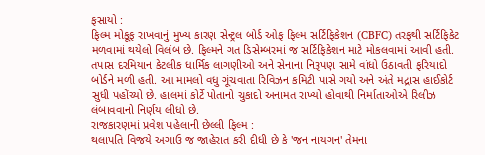ફસાયો :
ફિલ્મ મોકૂફ રાખવાનું મુખ્ય કારણ સેન્ટ્રલ બોર્ડ ઓફ ફિલ્મ સર્ટિફિકેશન (CBFC) તરફથી સર્ટિફિકેટ મળવામાં થયેલો વિલંબ છે. ફિલ્મને ગત ડિસેમ્બરમાં જ સર્ટિફિકેશન માટે મોકલવામાં આવી હતી. તપાસ દરમિયાન કેટલીક ધાર્મિક લાગણીઓ અને સેનાના નિરૂપણ સામે વાંધો ઉઠાવતી ફરિયાદો બોર્ડને મળી હતી. આ મામલો વધુ ગૂંચવાતા રિવિઝન કમિટી પાસે ગયો અને અંતે મદ્રાસ હાઈકોર્ટ સુધી પહોંચ્યો છે. હાલમાં કોર્ટે પોતાનો ચુકાદો અનામત રાખ્યો હોવાથી નિર્માતાઓએ રિલીઝ લંબાવવાનો નિર્ણય લીધો છે.
રાજકારણમાં પ્રવેશ પહેલાની છેલ્લી ફિલ્મ :
થલાપતિ વિજયે અગાઉ જ જાહેરાત કરી દીધી છે કે 'જન નાયગન' તેમના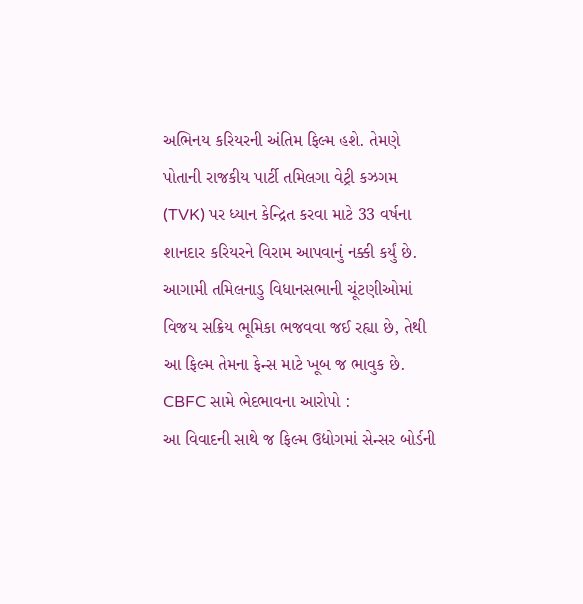અભિનય કરિયરની અંતિમ ફિલ્મ હશે. તેમણે પોતાની રાજકીય પાર્ટી તમિલગા વેટ્રી કઝગમ (TVK) પર ધ્યાન કેન્દ્રિત કરવા માટે 33 વર્ષના શાનદાર કરિયરને વિરામ આપવાનું નક્કી કર્યું છે. આગામી તમિલનાડુ વિધાનસભાની ચૂંટણીઓમાં વિજય સક્રિય ભૂમિકા ભજવવા જઈ રહ્યા છે, તેથી આ ફિલ્મ તેમના ફેન્સ માટે ખૂબ જ ભાવુક છે.
CBFC સામે ભેદભાવના આરોપો :
આ વિવાદની સાથે જ ફિલ્મ ઉદ્યોગમાં સેન્સર બોર્ડની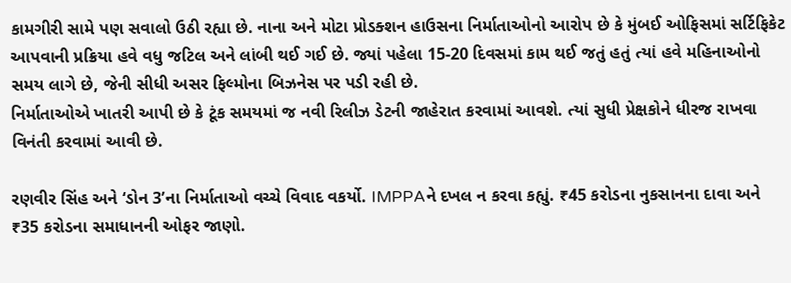કામગીરી સામે પણ સવાલો ઉઠી રહ્યા છે. નાના અને મોટા પ્રોડક્શન હાઉસના નિર્માતાઓનો આરોપ છે કે મુંબઈ ઓફિસમાં સર્ટિફિકેટ આપવાની પ્રક્રિયા હવે વધુ જટિલ અને લાંબી થઈ ગઈ છે. જ્યાં પહેલા 15-20 દિવસમાં કામ થઈ જતું હતું ત્યાં હવે મહિનાઓનો સમય લાગે છે, જેની સીધી અસર ફિલ્મોના બિઝનેસ પર પડી રહી છે.
નિર્માતાઓએ ખાતરી આપી છે કે ટૂંક સમયમાં જ નવી રિલીઝ ડેટની જાહેરાત કરવામાં આવશે. ત્યાં સુધી પ્રેક્ષકોને ધીરજ રાખવા વિનંતી કરવામાં આવી છે.

રણવીર સિંહ અને ‘ડોન 3’ના નિર્માતાઓ વચ્ચે વિવાદ વકર્યો. IMPPAને દખલ ન કરવા કહ્યું. ₹45 કરોડના નુકસાનના દાવા અને ₹35 કરોડના સમાધાનની ઓફર જાણો.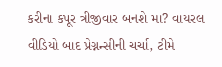કરીના કપૂર ત્રીજીવાર બનશે મા? વાયરલ વીડિયો બાદ પ્રેગ્નન્સીની ચર્ચા, ટીમે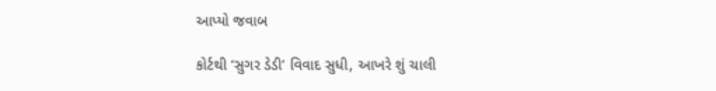આપ્યો જવાબ

કોર્ટથી ‘સુગર ડેડી’ વિવાદ સુધી, આખરે શું ચાલી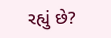રહ્યું છે?